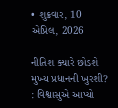• શુક્રવાર, 10 એપ્રિલ, 2026

નીતિશ ક્યારે છોડશે મુખ્ય પ્રધાનની ખુરશી? : વિશ્વાસુએ આપ્યો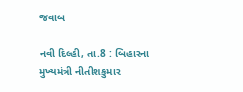જવાબ

નવી દિલ્હી, તા.8 : બિહારના મુખ્યમંત્રી નીતીશકુમાર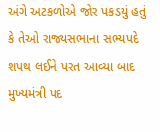અંગે અટકળોએ જોર પકડયું હતું કે તેઓ રાજ્યસભાના સભ્યપદે શપથ લઈને પરત આવ્યા બાદ મુખ્યમંત્રી પદ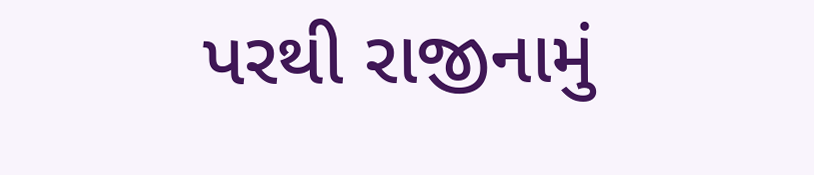પરથી રાજીનામું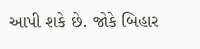આપી શકે છે. જોકે બિહાર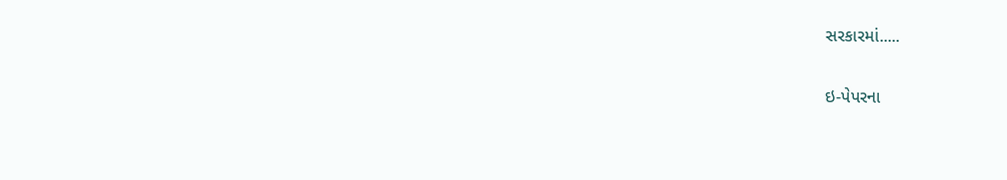સરકારમાં.....

ઇ-પેપરના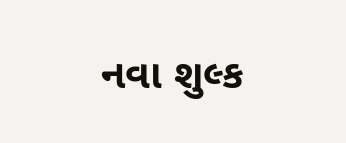નવા શુલ્ક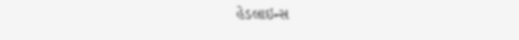હેડલાઇન્સ